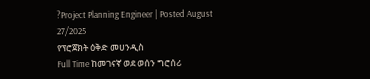?Project Planning Engineer | Posted August 27/2025
የፕሮጀክት ዕቅድ መሀንዲስ
Full Time ከመገናኛ ወደ ወሰን ግሮሰሪ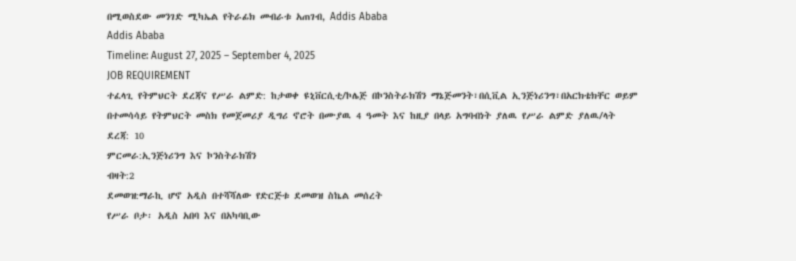በሚወስደው መንገድ ሚካኤል የትራፊክ መብራቱ አጠገብ, Addis Ababa
Addis Ababa
Timeline: August 27, 2025 – September 4, 2025
JOB REQUIREMENT
ተፈላጊ የትምህርት ደረጃና የሥራ ልምድ: ከታወቀ ዩኒቨርሲቲ/ኮሌጅ በኮንስትራክሽን ማኔጅመንት፣በሲቪል ኢንጅነሪንግ፣በአርክቴክቸር ወይም
በተመሳሳይ የትምህርት መስክ የመጀመሪያ ዲግሪ ኖሮት በሙያዉ 4 ዓመት እና ከዚያ በላይ አግባብነት ያለዉ የሥራ ልምድ ያለዉ/ላት
ደረጃ: 10
ምርመራ:ኢንጅነሪንግ እና ኮንስትራክሽን
ብዛት:2
ደመወዝ:ማራኪ ሆኖ አዲስ በተሻሻለው የድርጅቱ ደመወዝ ስኬል መሰረት
የሥራ ቦታ፡ አዲስ አበባ እና በአካባቢው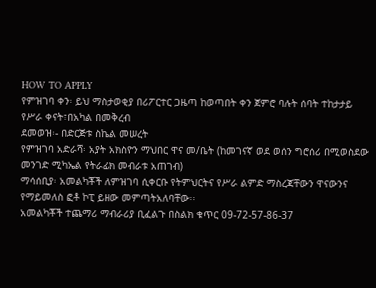HOW TO APPLY
የምዝገባ ቀን፡ ይህ ማስታወቂያ በሪፖርተር ጋዜጣ ከወጣበት ቀን ጀምሮ ባሉት ሰባት ተከታታይ የሥራ ቀናት፣በአካል በመቅረብ
ደመወዝ፡- በድርጅቱ ስኬል መሠረት
የምዝገባ አድራሻ፡ አያት አክስዮን ማህበር ዋና መ/ቤት (ከመገናኛ ወደ ወሰን ግሮሰሪ በሚወስደው መንገድ ሚካኤል የትራፊክ መብራቱ አጠገብ)
ማሳሰቢያ፡ አመልካቾች ለምዝገባ ሲቀርቡ የትምህርትና የሥራ ልምድ ማስረጃቸውን ዋናውንና የማይመለስ ፎቶ ኮፒ ይዘው መምጣትአለባቸው፡፡
አመልካቾች ተጨማሪ ማብራሪያ ቢፈልጉ በስልክ ቁጥር 09-72-57-86-37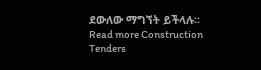ደውለው ማግኘት ይችላሉ፡፡
Read more Construction Tenders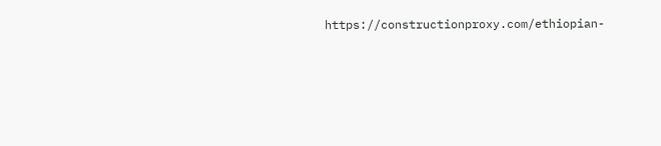https://constructionproxy.com/ethiopian-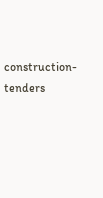construction-tenders